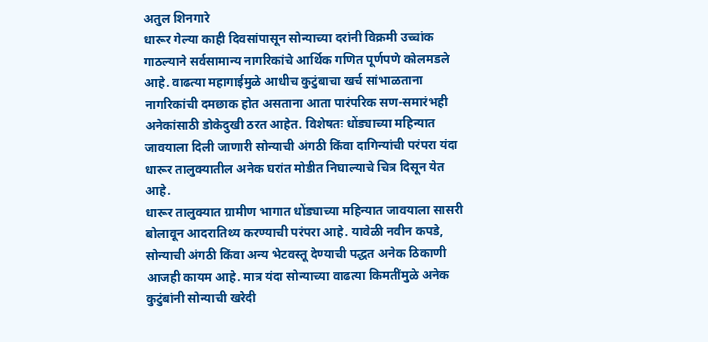अतुल शिनगारे
धारूर गेल्या काही दिवसांपासून सोन्याच्या दरांनी विक्रमी उच्चांक गाठल्याने सर्वसामान्य नागरिकांचे आर्थिक गणित पूर्णपणे कोलमडले आहे. वाढत्या महागाईमुळे आधीच कुटुंबाचा खर्च सांभाळताना नागरिकांची दमछाक होत असताना आता पारंपरिक सण-समारंभही अनेकांसाठी डोकेदुखी ठरत आहेत. विशेषतः धोंड्याच्या महिन्यात जावयाला दिली जाणारी सोन्याची अंगठी किंवा दागिन्यांची परंपरा यंदा धारूर तालुक्यातील अनेक घरांत मोडीत निघाल्याचे चित्र दिसून येत आहे.
धारूर तालुक्यात ग्रामीण भागात धोंड्याच्या महिन्यात जावयाला सासरी बोलावून आदरातिथ्य करण्याची परंपरा आहे. यावेळी नवीन कपडे, सोन्याची अंगठी किंवा अन्य भेटवस्तू देण्याची पद्धत अनेक ठिकाणी आजही कायम आहे. मात्र यंदा सोन्याच्या वाढत्या किमतींमुळे अनेक कुटुंबांनी सोन्याची खरेदी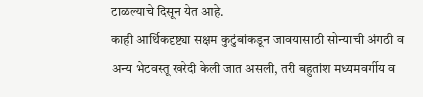टाळल्याचे दिसून येत आहे.
काही आर्थिकदृष्ट्या सक्षम कुटुंबांकडून जावयासाठी सोन्याची अंगठी व अन्य भेटवस्तू खरेदी केली जात असली, तरी बहुतांश मध्यमवर्गीय व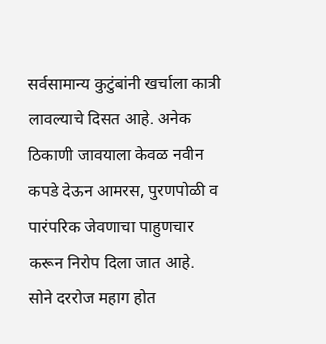सर्वसामान्य कुटुंबांनी खर्चाला कात्री लावल्याचे दिसत आहे. अनेक ठिकाणी जावयाला केवळ नवीन कपडे देऊन आमरस, पुरणपोळी व पारंपरिक जेवणाचा पाहुणचार करून निरोप दिला जात आहे.
सोने दररोज महाग होत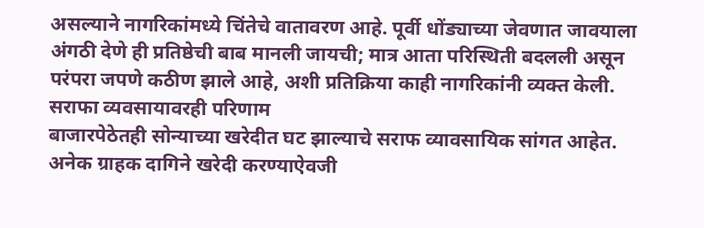असल्याने नागरिकांमध्ये चिंतेचे वातावरण आहे. पूर्वी धोंड्याच्या जेवणात जावयाला अंगठी देणे ही प्रतिष्ठेची बाब मानली जायची; मात्र आता परिस्थिती बदलली असून परंपरा जपणे कठीण झाले आहे, अशी प्रतिक्रिया काही नागरिकांनी व्यक्त केली.
सराफा व्यवसायावरही परिणाम
बाजारपेठेतही सोन्याच्या खरेदीत घट झाल्याचे सराफ व्यावसायिक सांगत आहेत. अनेक ग्राहक दागिने खरेदी करण्याऐवजी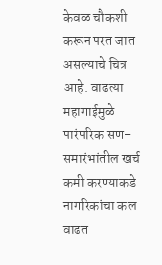केवळ चौकशी करून परत जात असल्याचे चित्र आहे. वाढत्या महागाईमुळे पारंपरिक सण-समारंभांतील खर्च कमी करण्याकडे नागरिकांचा कल वाढत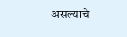असल्याचे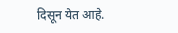दिसून येत आहे.